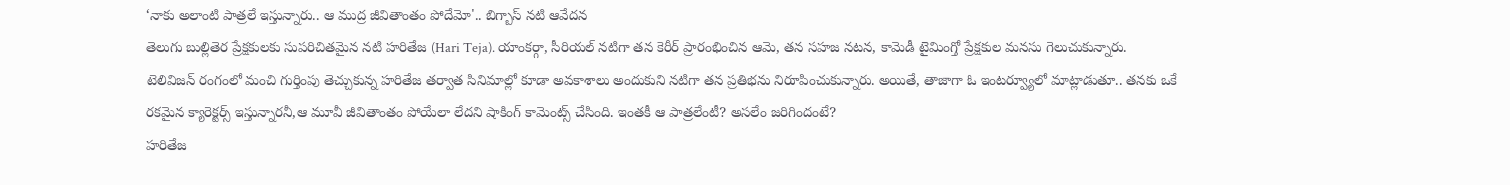‘నాకు అలాంటి పాత్రలే ఇస్తున్నారు.. ఆ ముద్ర జీవితాంతం పోదేమో'.. బిగ్బాస్ నటి ఆవేదన
తెలుగు బుల్లితెర ప్రేక్షకులకు సుపరిచితమైన నటి హరితేజ (Hari Teja). యాంకర్గా, సీరియల్ నటిగా తన కెరీర్ ప్రారంభించిన ఆమె, తన సహజ నటన, కామెడీ టైమింగ్తో ప్రేక్షకుల మనసు గెలుచుకున్నారు. టెలివిజన్ రంగంలో మంచి గుర్తింపు తెచ్చుకున్న హరితేజ తర్వాత సినిమాల్లో కూడా అవకాశాలు అందుకుని నటిగా తన ప్రతిభను నిరూపించుకున్నారు. అయితే, తాజాగా ఓ ఇంటర్వ్యూలో మాట్లాడుతూ.. తనకు ఒకే రకమైన క్యారెక్టర్స్ ఇస్తున్నారనీ,ఆ మూవీ జీవితాంతం పోయేలా లేదని షాకింగ్ కామెంట్స్ చేసింది. ఇంతకీ ఆ పాత్రలేంటీ? అసలేం జరిగిందంటే?
హరితేజ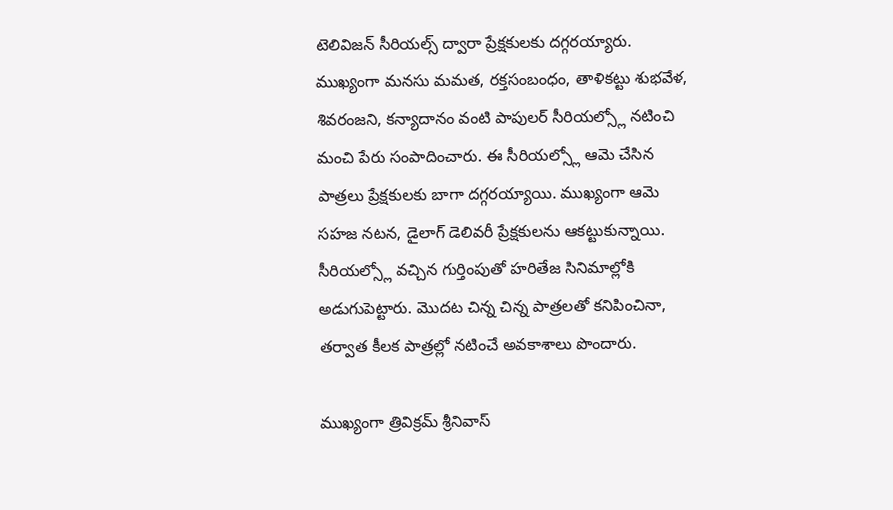టెలివిజన్ సీరియల్స్ ద్వారా ప్రేక్షకులకు దగ్గరయ్యారు. ముఖ్యంగా మనసు మమత, రక్తసంబంధం, తాళికట్టు శుభవేళ, శివరంజని, కన్యాదానం వంటి పాపులర్ సీరియల్స్లో నటించి మంచి పేరు సంపాదించారు. ఈ సీరియల్స్లో ఆమె చేసిన పాత్రలు ప్రేక్షకులకు బాగా దగ్గరయ్యాయి. ముఖ్యంగా ఆమె సహజ నటన, డైలాగ్ డెలివరీ ప్రేక్షకులను ఆకట్టుకున్నాయి. సీరియల్స్లో వచ్చిన గుర్తింపుతో హరితేజ సినిమాల్లోకి అడుగుపెట్టారు. మొదట చిన్న చిన్న పాత్రలతో కనిపించినా, తర్వాత కీలక పాత్రల్లో నటించే అవకాశాలు పొందారు.

ముఖ్యంగా త్రివిక్రమ్ శ్రీనివాస్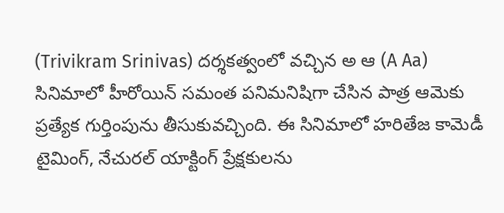(Trivikram Srinivas) దర్శకత్వంలో వచ్చిన అ ఆ (A Aa) సినిమాలో హీరోయిన్ సమంత పనిమనిషిగా చేసిన పాత్ర ఆమెకు ప్రత్యేక గుర్తింపును తీసుకువచ్చింది. ఈ సినిమాలో హరితేజ కామెడీ టైమింగ్, నేచురల్ యాక్టింగ్ ప్రేక్షకులను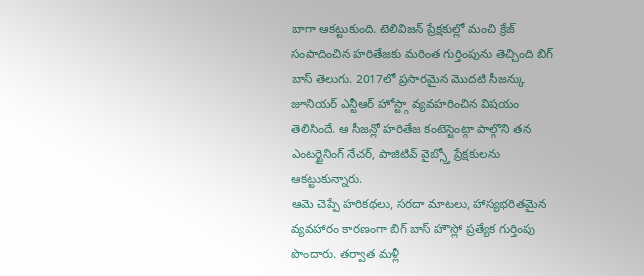బాగా ఆకట్టుకుంది. టెలివిజన్ ప్రేక్షకుల్లో మంచి క్రేజ్ సంపాదించిన హరితేజకు మరింత గుర్తింపును తెచ్చింది బిగ్ బాస్ తెలుగు. 2017లో ప్రసారమైన మొదటి సీజన్కు జూనియర్ ఎన్టీఆర్ హోస్ట్గా వ్యవహరించిన విషయం తెలిసిందే. ఆ సీజన్లో హరితేజ కంటెస్టెంట్గా పాల్గొని తన ఎంటర్టైనింగ్ నేచర్, పాజిటివ్ వైబ్స్తో ప్రేక్షకులను ఆకట్టుకున్నారు.
ఆమె చెప్పే హరికథలు, సరదా మాటలు, హాస్యభరితమైన వ్యవహారం కారణంగా బిగ్ బాస్ హౌస్లో ప్రత్యేక గుర్తింపు పొందారు. తర్వాత మళ్లీ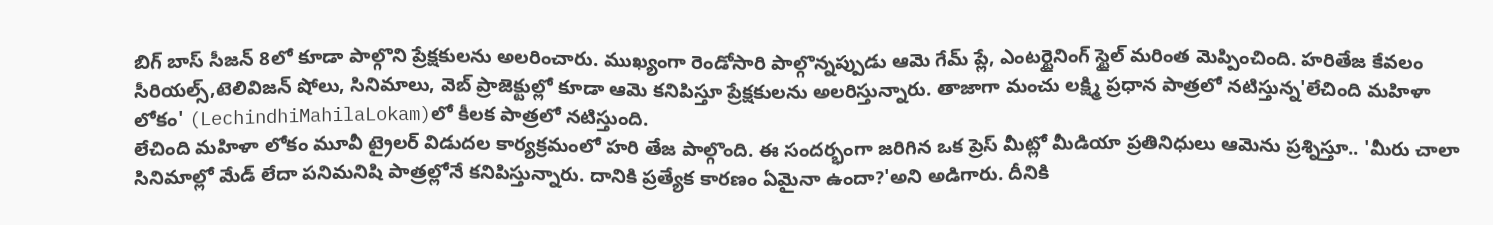బిగ్ బాస్ సీజన్ 8లో కూడా పాల్గొని ప్రేక్షకులను అలరించారు. ముఖ్యంగా రెండోసారి పాల్గొన్నప్పుడు ఆమె గేమ్ ప్లే, ఎంటర్టైనింగ్ స్టైల్ మరింత మెప్పించింది. హరితేజ కేవలం సీరియల్స్,టెలివిజన్ షోలు, సినిమాలు, వెబ్ ప్రాజెక్టుల్లో కూడా ఆమె కనిపిస్తూ ప్రేక్షకులను అలరిస్తున్నారు. తాజాగా మంచు లక్ష్మి ప్రధాన పాత్రలో నటిస్తున్న'లేచింది మహిళా లోకం' (LechindhiMahilaLokam)లో కీలక పాత్రలో నటిస్తుంది.
లేచింది మహిళా లోకం మూవీ ట్రైలర్ విడుదల కార్యక్రమంలో హరి తేజ పాల్గొంది. ఈ సందర్భంగా జరిగిన ఒక ప్రెస్ మీట్లో మీడియా ప్రతినిధులు ఆమెను ప్రశ్నిస్తూ.. 'మీరు చాలా సినిమాల్లో మేడ్ లేదా పనిమనిషి పాత్రల్లోనే కనిపిస్తున్నారు. దానికి ప్రత్యేక కారణం ఏమైనా ఉందా?'అని అడిగారు. దీనికి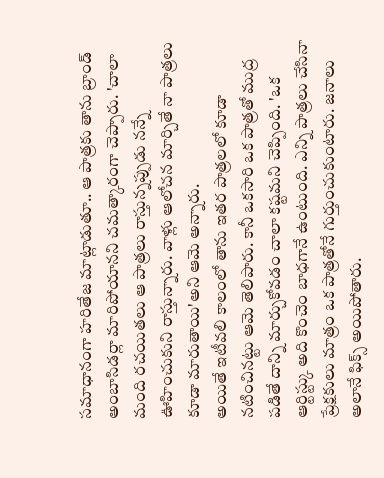సమాధానంగా హరితేజ మాట్లాడుతూ.. ఆ పాత్రకు తాను బ్రాండ్ అంబాసిడర్లా మారిపోయానని చమత్కారంగా చెప్పారు. 'చాలా మంది రచయితలు ఆ పాత్రలు రాస్తున్నప్పుడు నన్నే ఊహించుకుని రాస్తున్నారు. వాళ్లు ఆలోచన మార్చితే నా పాత్రలు కూడా మారుతాయి'అని ఆమె అన్నారు.
అయితే ఇటీవలి కాలంలో తాను ఇతర పాత్రలలో కూడా నటించినట్టు ఆమె తెలిపారు. కానీ ఒకసారి ఒక పాత్రతో ముద్ర పడితే దాన్ని మార్చుకోవడం చాలా కష్టమని చెప్పింది. 'ఒక ఆర్టిస్ట్కు అది కొంచెం బాధగానే ఉంటుంది. ఎన్ని పాత్రలు చేసినా ప్రేక్షకులు మాత్రం ఒక పాత్రతోనే గుర్తుంచుకుంటారు. జనాలు అలానే ఫిక్స్ అయిపోతారు.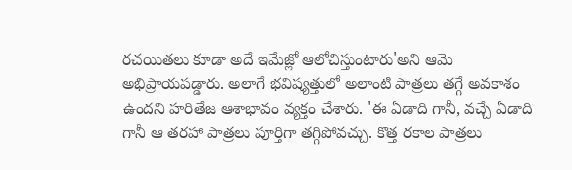రచయితలు కూడా అదే ఇమేజ్లో ఆలోచిస్తుంటారు'అని ఆమె అభిప్రాయపడ్డారు. అలాగే భవిష్యత్తులో అలాంటి పాత్రలు తగ్గే అవకాశం ఉందని హరితేజ ఆశాభావం వ్యక్తం చేశారు. 'ఈ ఏడాది గానీ, వచ్చే ఏడాది గానీ ఆ తరహా పాత్రలు పూర్తిగా తగ్గిపోవచ్చు. కొత్త రకాల పాత్రలు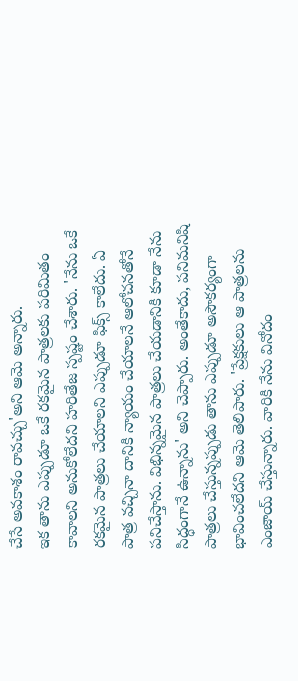చేసే అవకాశం రావచ్చు'అని ఆమె అన్నారు.
ఇక తాను ఎప్పుడూ ఒకే రకమైన పాత్రలకు పరిమితం కావాలని అనుకోలేదని హరితేజ స్పష్టం చేశారు. 'నేను ఒకే రకమైన పాత్రలు చేయాలని ఎప్పుడూ ఫిక్స్ కాలేదు. ఏ పాత్ర వచ్చినా దానికి న్యాయం చేయాలనే ఆలోచనతోనే పనిచేస్తాను. విభిన్నమైన పాత్రలు చేయడానికి కూడా నేను సిద్ధంగానే ఉన్నాను' అని చెప్పారు. అంతేకాదు, పనిమనిషి పాత్రలు చేస్తున్నప్పుడు తాను ఎప్పుడూ అసౌకర్యంగా భావించలేదని ఆమె తెలిపారు. 'ప్రేక్షకులు ఆ పాత్రలను ఎంజాయ్ చేస్తున్నారు. వారికి నేను వినోదం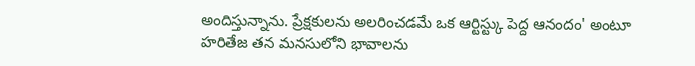అందిస్తున్నాను. ప్రేక్షకులను అలరించడమే ఒక ఆర్టిస్ట్కు పెద్ద ఆనందం' అంటూ హరితేజ తన మనసులోని భావాలను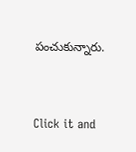పంచుకున్నారు.


Click it and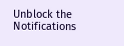Unblock the Notifications